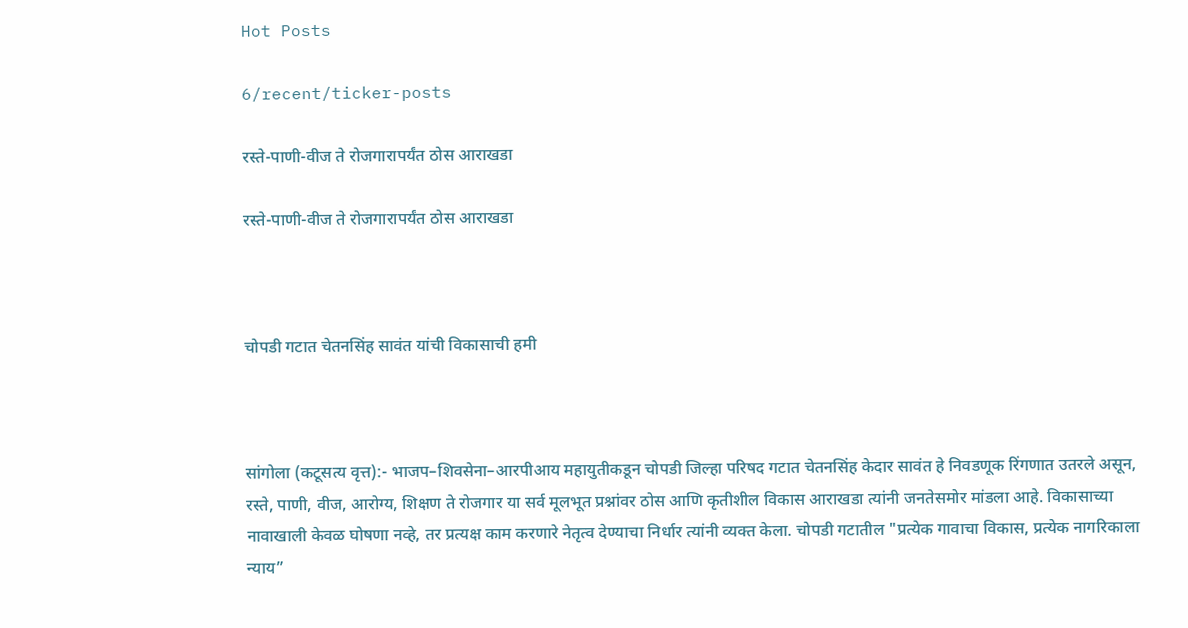Hot Posts

6/recent/ticker-posts

रस्ते-पाणी-वीज ते रोजगारापर्यंत ठोस आराखडा

रस्ते-पाणी-वीज ते रोजगारापर्यंत ठोस आराखडा



चोपडी गटात चेतनसिंह सावंत यांची विकासाची हमी



सांगोला (कटूसत्य वृत्त):- भाजप–शिवसेना–आरपीआय महायुतीकडून चोपडी जिल्हा परिषद गटात चेतनसिंह केदार सावंत हे निवडणूक रिंगणात उतरले असून, रस्ते, पाणी, वीज, आरोग्य, शिक्षण ते रोजगार या सर्व मूलभूत प्रश्नांवर ठोस आणि कृतीशील विकास आराखडा त्यांनी जनतेसमोर मांडला आहे. विकासाच्या नावाखाली केवळ घोषणा नव्हे, तर प्रत्यक्ष काम करणारे नेतृत्व देण्याचा निर्धार त्यांनी व्यक्त केला. चोपडी गटातील "प्रत्येक गावाचा विकास, प्रत्येक नागरिकाला न्याय”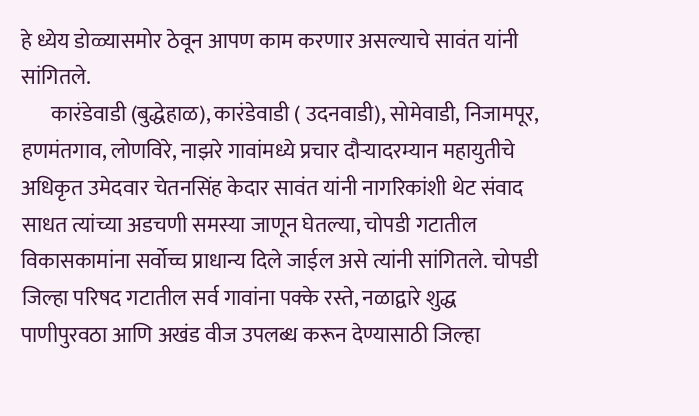हे ध्येय डोळ्यासमोर ठेवून आपण काम करणार असल्याचे सावंत यांनी सांगितले.
       कारंडेवाडी (बुद्धेहाळ), कारंडेवाडी ( उदनवाडी), सोमेवाडी, निजामपूर, हणमंतगाव, लोणविरे, नाझरे गावांमध्ये प्रचार दौऱ्यादरम्यान महायुतीचे अधिकृत उमेदवार चेतनसिंह केदार सावंत यांनी नागरिकांशी थेट संवाद साधत त्यांच्या अडचणी समस्या जाणून घेतल्या, चोपडी गटातील विकासकामांना सर्वोच्च प्राधान्य दिले जाईल असे त्यांनी सांगितले. चोपडी जिल्हा परिषद गटातील सर्व गावांना पक्के रस्ते, नळाद्वारे शुद्ध पाणीपुरवठा आणि अखंड वीज उपलब्ध करून देण्यासाठी जिल्हा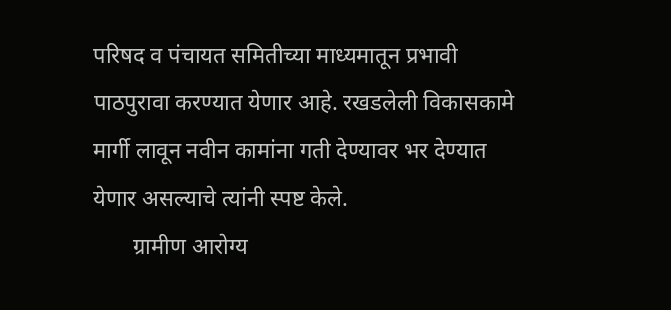परिषद व पंचायत समितीच्या माध्यमातून प्रभावी पाठपुरावा करण्यात येणार आहे. रखडलेली विकासकामे मार्गी लावून नवीन कामांना गती देण्यावर भर देण्यात येणार असल्याचे त्यांनी स्पष्ट केले.
       ग्रामीण आरोग्य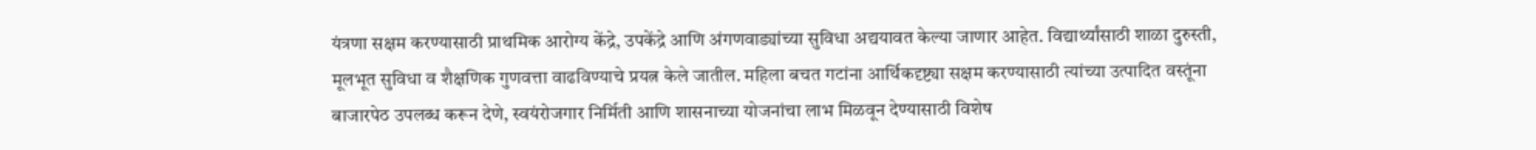यंत्रणा सक्षम करण्यासाठी प्राथमिक आरोग्य केंद्रे, उपकेंद्रे आणि अंगणवाड्यांच्या सुविधा अद्ययावत केल्या जाणार आहेत. विद्यार्थ्यांसाठी शाळा दुरुस्ती, मूलभूत सुविधा व शैक्षणिक गुणवत्ता वाढविण्याचे प्रयत्न केले जातील. महिला बचत गटांना आर्थिकदृष्ट्या सक्षम करण्यासाठी त्यांच्या उत्पादित वस्तूंना बाजारपेठ उपलब्ध करून देणे, स्वयंरोजगार निर्मिती आणि शासनाच्या योजनांचा लाभ मिळवून देण्यासाठी विशेष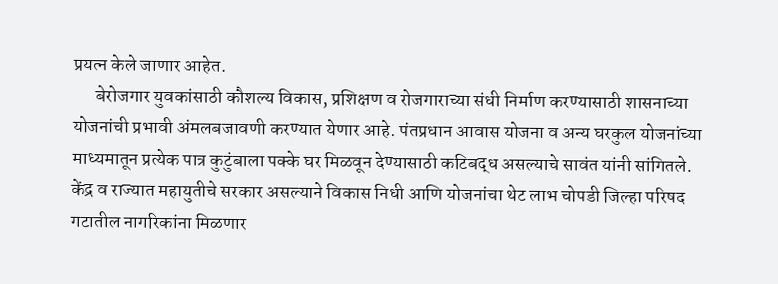प्रयत्न केले जाणार आहेत.
      बेरोजगार युवकांसाठी कौशल्य विकास, प्रशिक्षण व रोजगाराच्या संधी निर्माण करण्यासाठी शासनाच्या योजनांची प्रभावी अंमलबजावणी करण्यात येणार आहे. पंतप्रधान आवास योजना व अन्य घरकुल योजनांच्या माध्यमातून प्रत्येक पात्र कुटुंबाला पक्के घर मिळवून देण्यासाठी कटिबद्ध असल्याचे सावंत यांनी सांगितले. केंद्र व राज्यात महायुतीचे सरकार असल्याने विकास निधी आणि योजनांचा थेट लाभ चोपडी जिल्हा परिषद गटातील नागरिकांना मिळणार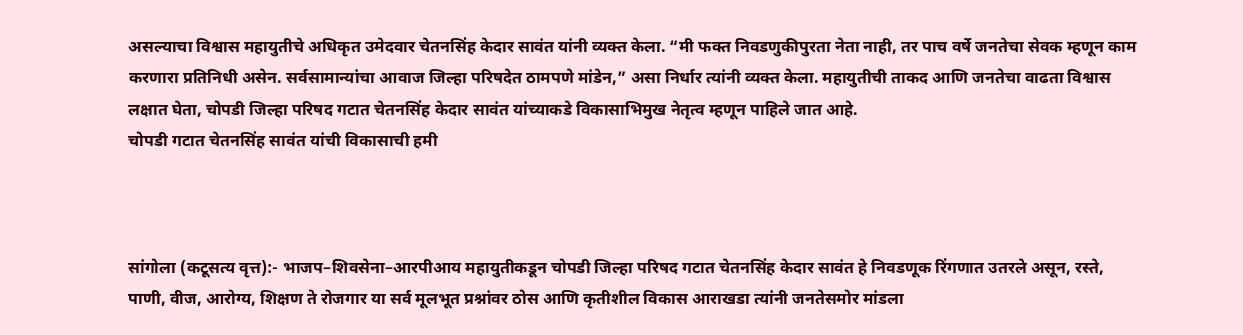असल्याचा विश्वास महायुतीचे अधिकृत उमेदवार चेतनसिंह केदार सावंत यांनी व्यक्त केला. “मी फक्त निवडणुकीपुरता नेता नाही, तर पाच वर्षे जनतेचा सेवक म्हणून काम करणारा प्रतिनिधी असेन. सर्वसामान्यांचा आवाज जिल्हा परिषदेत ठामपणे मांडेन,” असा निर्धार त्यांनी व्यक्त केला. महायुतीची ताकद आणि जनतेचा वाढता विश्वास लक्षात घेता, चोपडी जिल्हा परिषद गटात चेतनसिंह केदार सावंत यांच्याकडे विकासाभिमुख नेतृत्व म्हणून पाहिले जात आहे.
चोपडी गटात चेतनसिंह सावंत यांची विकासाची हमी



सांगोला (कटूसत्य वृत्त):- भाजप–शिवसेना–आरपीआय महायुतीकडून चोपडी जिल्हा परिषद गटात चेतनसिंह केदार सावंत हे निवडणूक रिंगणात उतरले असून, रस्ते, पाणी, वीज, आरोग्य, शिक्षण ते रोजगार या सर्व मूलभूत प्रश्नांवर ठोस आणि कृतीशील विकास आराखडा त्यांनी जनतेसमोर मांडला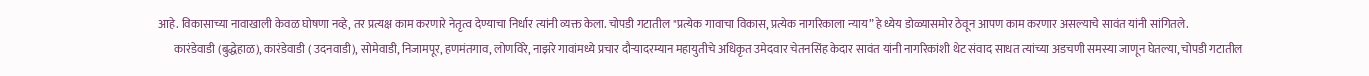आहे. विकासाच्या नावाखाली केवळ घोषणा नव्हे, तर प्रत्यक्ष काम करणारे नेतृत्व देण्याचा निर्धार त्यांनी व्यक्त केला. चोपडी गटातील "प्रत्येक गावाचा विकास, प्रत्येक नागरिकाला न्याय” हे ध्येय डोळ्यासमोर ठेवून आपण काम करणार असल्याचे सावंत यांनी सांगितले.
       कारंडेवाडी (बुद्धेहाळ), कारंडेवाडी ( उदनवाडी), सोमेवाडी, निजामपूर, हणमंतगाव, लोणविरे, नाझरे गावांमध्ये प्रचार दौऱ्यादरम्यान महायुतीचे अधिकृत उमेदवार चेतनसिंह केदार सावंत यांनी नागरिकांशी थेट संवाद साधत त्यांच्या अडचणी समस्या जाणून घेतल्या, चोपडी गटातील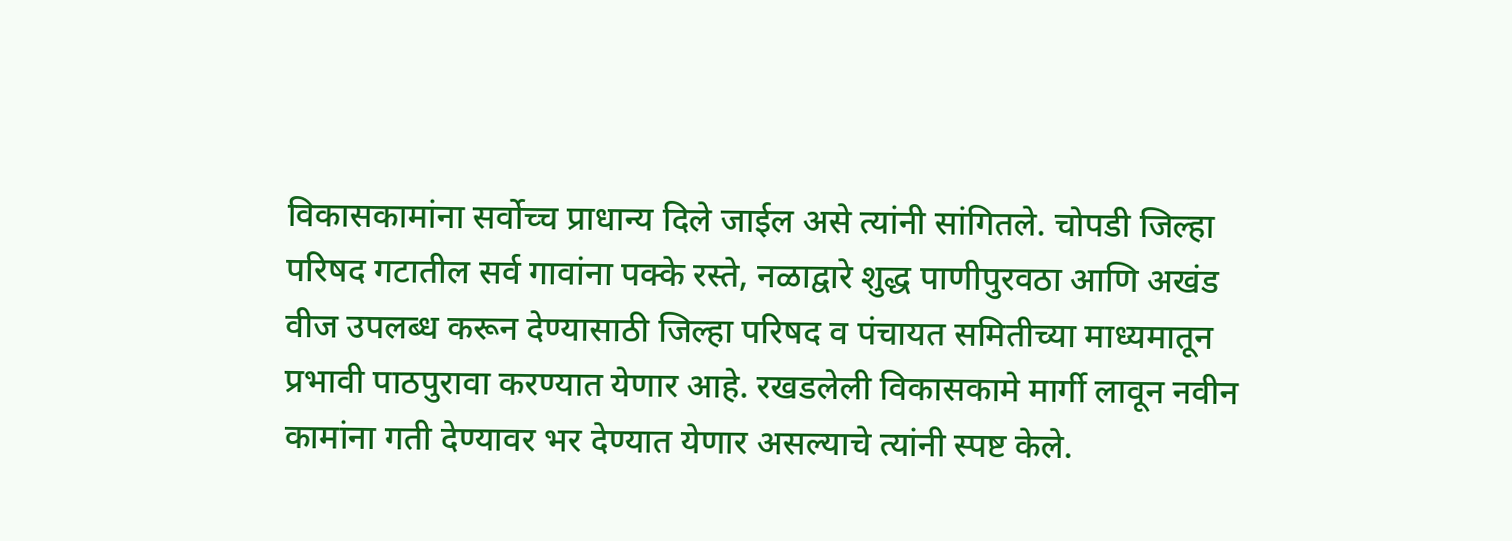विकासकामांना सर्वोच्च प्राधान्य दिले जाईल असे त्यांनी सांगितले. चोपडी जिल्हा परिषद गटातील सर्व गावांना पक्के रस्ते, नळाद्वारे शुद्ध पाणीपुरवठा आणि अखंड वीज उपलब्ध करून देण्यासाठी जिल्हा परिषद व पंचायत समितीच्या माध्यमातून प्रभावी पाठपुरावा करण्यात येणार आहे. रखडलेली विकासकामे मार्गी लावून नवीन कामांना गती देण्यावर भर देण्यात येणार असल्याचे त्यांनी स्पष्ट केले.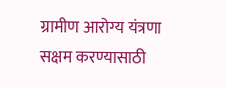ग्रामीण आरोग्य यंत्रणा सक्षम करण्यासाठी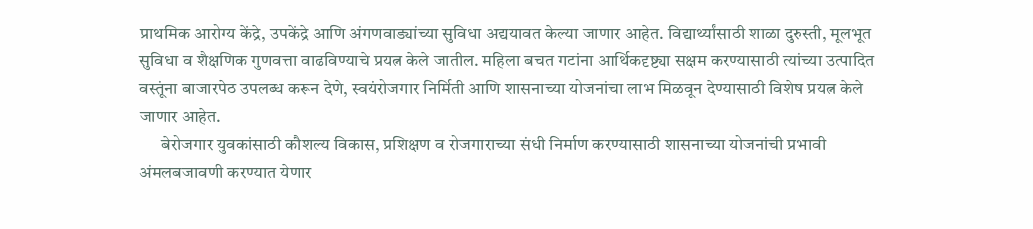प्राथमिक आरोग्य केंद्रे, उपकेंद्रे आणि अंगणवाड्यांच्या सुविधा अद्ययावत केल्या जाणार आहेत. विद्यार्थ्यांसाठी शाळा दुरुस्ती, मूलभूत सुविधा व शैक्षणिक गुणवत्ता वाढविण्याचे प्रयत्न केले जातील. महिला बचत गटांना आर्थिकदृष्ट्या सक्षम करण्यासाठी त्यांच्या उत्पादित वस्तूंना बाजारपेठ उपलब्ध करून देणे, स्वयंरोजगार निर्मिती आणि शासनाच्या योजनांचा लाभ मिळवून देण्यासाठी विशेष प्रयत्न केले जाणार आहेत.
      बेरोजगार युवकांसाठी कौशल्य विकास, प्रशिक्षण व रोजगाराच्या संधी निर्माण करण्यासाठी शासनाच्या योजनांची प्रभावी अंमलबजावणी करण्यात येणार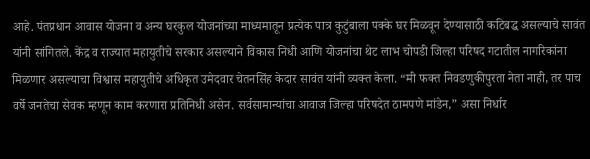आहे. पंतप्रधान आवास योजना व अन्य घरकुल योजनांच्या माध्यमातून प्रत्येक पात्र कुटुंबाला पक्के घर मिळवून देण्यासाठी कटिबद्ध असल्याचे सावंत यांनी सांगितले. केंद्र व राज्यात महायुतीचे सरकार असल्याने विकास निधी आणि योजनांचा थेट लाभ चोपडी जिल्हा परिषद गटातील नागरिकांना मिळणार असल्याचा विश्वास महायुतीचे अधिकृत उमेदवार चेतनसिंह केदार सावंत यांनी व्यक्त केला. “मी फक्त निवडणुकीपुरता नेता नाही, तर पाच वर्षे जनतेचा सेवक म्हणून काम करणारा प्रतिनिधी असेन. सर्वसामान्यांचा आवाज जिल्हा परिषदेत ठामपणे मांडेन,” असा निर्धार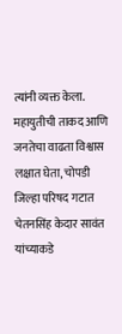त्यांनी व्यक्त केला. महायुतीची ताकद आणि जनतेचा वाढता विश्वास लक्षात घेता, चोपडी जिल्हा परिषद गटात चेतनसिंह केदार सावंत यांच्याकडे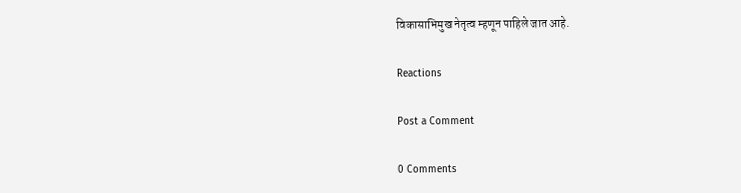विकासाभिमुख नेतृत्व म्हणून पाहिले जात आहे.

Reactions

Post a Comment

0 Comments